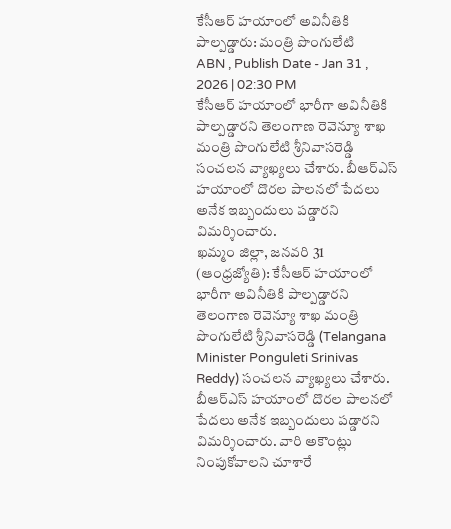కేసీఆర్ హయాంలో అవినీతికి పాల్పడ్డారు: మంత్రి పొంగులేటి
ABN , Publish Date - Jan 31 , 2026 | 02:30 PM
కేసీఆర్ హయాంలో భారీగా అవినీతికి పాల్పడ్డారని తెలంగాణ రెవెన్యూ శాఖ మంత్రి పొంగులేటి శ్రీనివాసరెడ్డి సంచలన వ్యాఖ్యలు చేశారు. బీఆర్ఎస్ హయాంలో దొరల పాలనలో పేదలు అనేక ఇబ్బందులు పడ్డారని విమర్శించారు.
ఖమ్మం జిల్లా, జనవరి 31 (ఆంధ్రజ్యోతి): కేసీఆర్ హయాంలో భారీగా అవినీతికి పాల్పడ్డారని తెలంగాణ రెవెన్యూ శాఖ మంత్రి పొంగులేటి శ్రీనివాసరెడ్డి (Telangana Minister Ponguleti Srinivas Reddy) సంచలన వ్యాఖ్యలు చేశారు. బీఆర్ఎస్ హయాంలో దొరల పాలనలో పేదలు అనేక ఇబ్బందులు పడ్డారని విమర్శించారు. వారి అకౌంట్లు నింపుకోవాలని చూశారే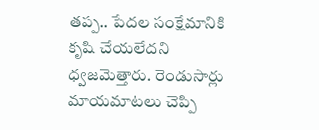తప్ప.. పేదల సంక్షేమానికి కృషి చేయలేదని ధ్వజమెత్తారు. రెండుసార్లు మాయమాటలు చెప్పి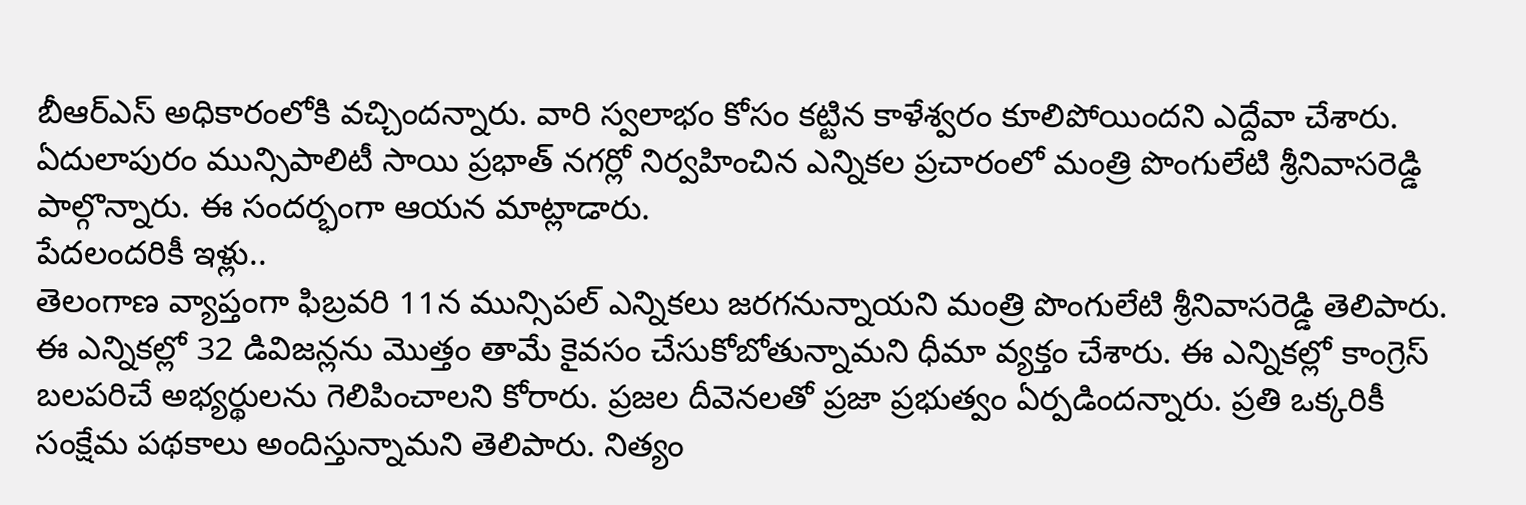బీఆర్ఎస్ అధికారంలోకి వచ్చిందన్నారు. వారి స్వలాభం కోసం కట్టిన కాళేశ్వరం కూలిపోయిందని ఎద్దేవా చేశారు. ఏదులాపురం మున్సిపాలిటీ సాయి ప్రభాత్ నగర్లో నిర్వహించిన ఎన్నికల ప్రచారంలో మంత్రి పొంగులేటి శ్రీనివాసరెడ్డి పాల్గొన్నారు. ఈ సందర్భంగా ఆయన మాట్లాడారు.
పేదలందరికీ ఇళ్లు..
తెలంగాణ వ్యాప్తంగా ఫిబ్రవరి 11న మున్సిపల్ ఎన్నికలు జరగనున్నాయని మంత్రి పొంగులేటి శ్రీనివాసరెడ్డి తెలిపారు. ఈ ఎన్నికల్లో 32 డివిజన్లను మొత్తం తామే కైవసం చేసుకోబోతున్నామని ధీమా వ్యక్తం చేశారు. ఈ ఎన్నికల్లో కాంగ్రెస్ బలపరిచే అభ్యర్థులను గెలిపించాలని కోరారు. ప్రజల దీవెనలతో ప్రజా ప్రభుత్వం ఏర్పడిందన్నారు. ప్రతి ఒక్కరికీ సంక్షేమ పథకాలు అందిస్తున్నామని తెలిపారు. నిత్యం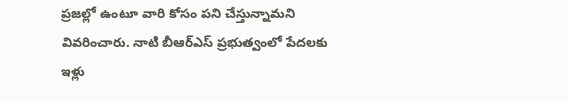ప్రజల్లో ఉంటూ వారి కోసం పని చేస్తున్నామని వివరించారు. నాటి బీఆర్ఎస్ ప్రభుత్వంలో పేదలకు ఇళ్లు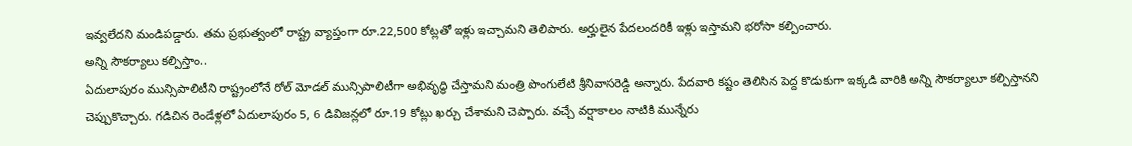ఇవ్వలేదని మండిపడ్డారు. తమ ప్రభుత్వంలో రాష్ట్ర వ్యాప్తంగా రూ.22,500 కోట్లతో ఇళ్లు ఇచ్చామని తెలిపారు. అర్హులైన పేదలందరికీ ఇళ్లు ఇస్తామని భరోసా కల్పించారు.
అన్ని సౌకర్యాలు కల్పిస్తాం..
ఏదులాపురం మున్సిపాలిటీని రాష్ట్రంలోనే రోల్ మోడల్ మున్సిపాలిటీగా అభివృద్ధి చేస్తామని మంత్రి పొంగులేటి శ్రీనివాసరెడ్డి అన్నారు. పేదవారి కష్టం తెలిసిన పెద్ద కొడుకుగా ఇక్కడి వారికి అన్ని సౌకర్యాలూ కల్పిస్తానని చెప్పుకొచ్చారు. గడిచిన రెండేళ్లలో ఏదులాపురం 5, 6 డివిజన్లలో రూ.19 కోట్లు ఖర్చు చేశామని చెప్పారు. వచ్చే వర్షాకాలం నాటికి మున్నేరు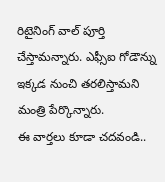రిటైనింగ్ వాల్ పూర్తి చేస్తామన్నారు. ఎఫ్సీఐ గోడౌన్ను ఇక్కడ నుంచి తరలిస్తామని మంత్రి పేర్కొన్నారు.
ఈ వార్తలు కూడా చదవండి..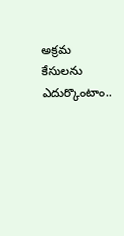అక్రమ కేసులను ఎదుర్కొంటాం..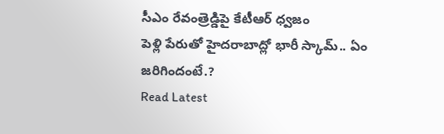సీఎం రేవంత్రెడ్డిపై కేటీఆర్ ధ్వజం
పెళ్లి పేరుతో హైదరాబాద్లో భారీ స్కామ్.. ఏం జరిగిందంటే.?
Read Latest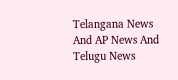Telangana News And AP News And Telugu News